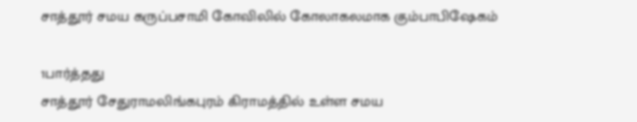சாத்தூர் சமய கருப்பசாமி கோவிலில் கோலாகலமாக கும்பாபிஷேகம்

1பார்த்தது
சாத்தூர் சேதுராமலிங்கபுரம் கிராமத்தில் உள்ள சமய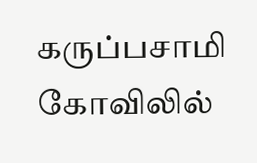கருப்பசாமி கோவிலில்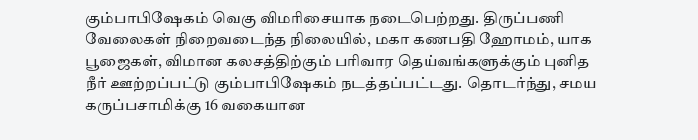கும்பாபிஷேகம் வெகு விமரிசையாக நடைபெற்றது. திருப்பணி வேலைகள் நிறைவடைந்த நிலையில், மகா கணபதி ஹோமம், யாக பூஜைகள், விமான கலசத்திற்கும் பரிவார தெய்வங்களுக்கும் புனித நீர் ஊற்றப்பட்டு கும்பாபிஷேகம் நடத்தப்பட்டது. தொடர்ந்து, சமய கருப்பசாமிக்கு 16 வகையான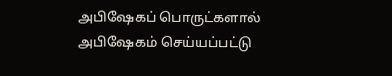அபிஷேகப் பொருட்களால் அபிஷேகம் செய்யப்பட்டு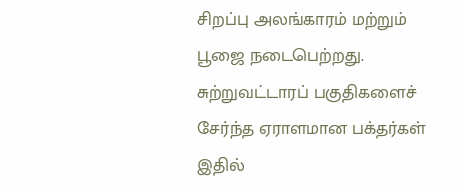சிறப்பு அலங்காரம் மற்றும் பூஜை நடைபெற்றது. சுற்றுவட்டாரப் பகுதிகளைச் சேர்ந்த ஏராளமான பக்தர்கள் இதில்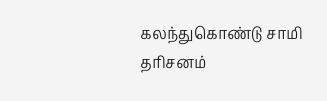கலந்துகொண்டு சாமி தரிசனம்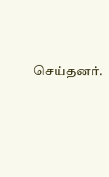செய்தனர்.